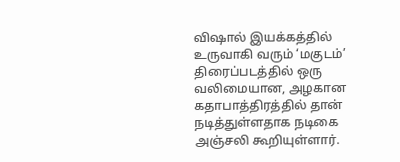விஷால் இயக்கத்தில் உருவாகி வரும் ‘மகுடம்’ திரைப்படத்தில் ஒரு வலிமையான, அழகான கதாபாத்திரத்தில் தான் நடித்துள்ளதாக நடிகை அஞ்சலி கூறியுள்ளார்.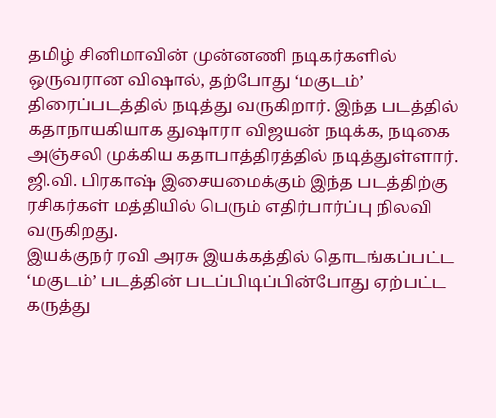தமிழ் சினிமாவின் முன்னணி நடிகர்களில் ஒருவரான விஷால், தற்போது ‘மகுடம்’ திரைப்படத்தில் நடித்து வருகிறார். இந்த படத்தில் கதாநாயகியாக துஷாரா விஜயன் நடிக்க, நடிகை அஞ்சலி முக்கிய கதாபாத்திரத்தில் நடித்துள்ளார். ஜி.வி. பிரகாஷ் இசையமைக்கும் இந்த படத்திற்கு ரசிகர்கள் மத்தியில் பெரும் எதிர்பார்ப்பு நிலவி வருகிறது.
இயக்குநர் ரவி அரசு இயக்கத்தில் தொடங்கப்பட்ட ‘மகுடம்’ படத்தின் படப்பிடிப்பின்போது ஏற்பட்ட கருத்து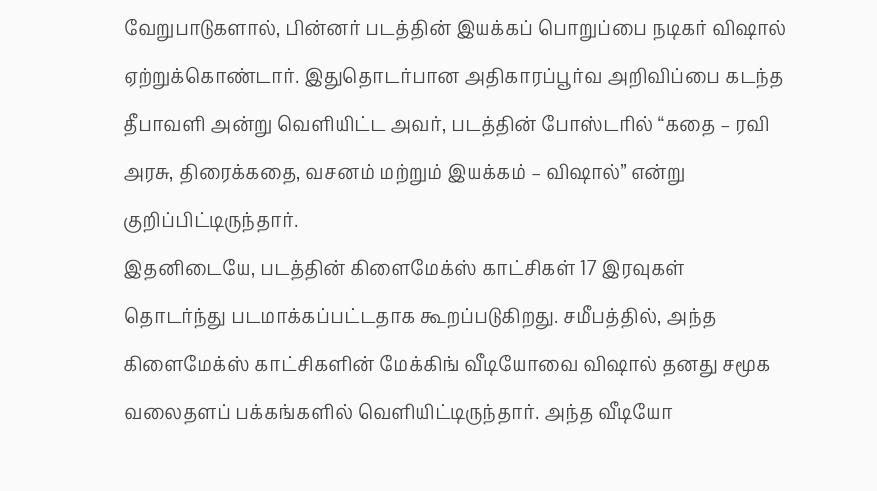வேறுபாடுகளால், பின்னர் படத்தின் இயக்கப் பொறுப்பை நடிகர் விஷால் ஏற்றுக்கொண்டார். இதுதொடர்பான அதிகாரப்பூர்வ அறிவிப்பை கடந்த தீபாவளி அன்று வெளியிட்ட அவர், படத்தின் போஸ்டரில் “கதை – ரவி அரசு, திரைக்கதை, வசனம் மற்றும் இயக்கம் – விஷால்” என்று குறிப்பிட்டிருந்தார்.
இதனிடையே, படத்தின் கிளைமேக்ஸ் காட்சிகள் 17 இரவுகள் தொடர்ந்து படமாக்கப்பட்டதாக கூறப்படுகிறது. சமீபத்தில், அந்த கிளைமேக்ஸ் காட்சிகளின் மேக்கிங் வீடியோவை விஷால் தனது சமூக வலைதளப் பக்கங்களில் வெளியிட்டிருந்தார். அந்த வீடியோ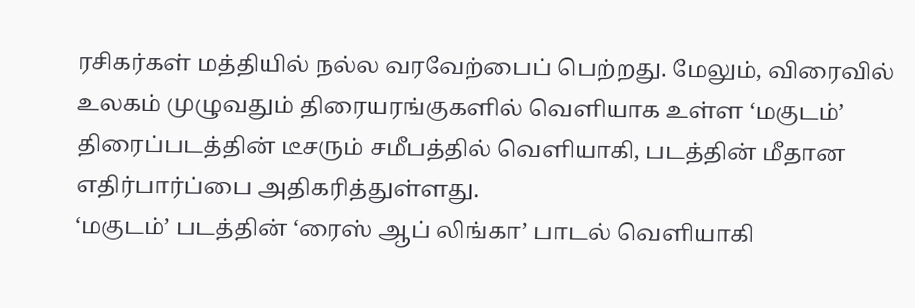ரசிகர்கள் மத்தியில் நல்ல வரவேற்பைப் பெற்றது. மேலும், விரைவில் உலகம் முழுவதும் திரையரங்குகளில் வெளியாக உள்ள ‘மகுடம்’ திரைப்படத்தின் டீசரும் சமீபத்தில் வெளியாகி, படத்தின் மீதான எதிர்பார்ப்பை அதிகரித்துள்ளது.
‘மகுடம்’ படத்தின் ‘ரைஸ் ஆப் லிங்கா’ பாடல் வெளியாகி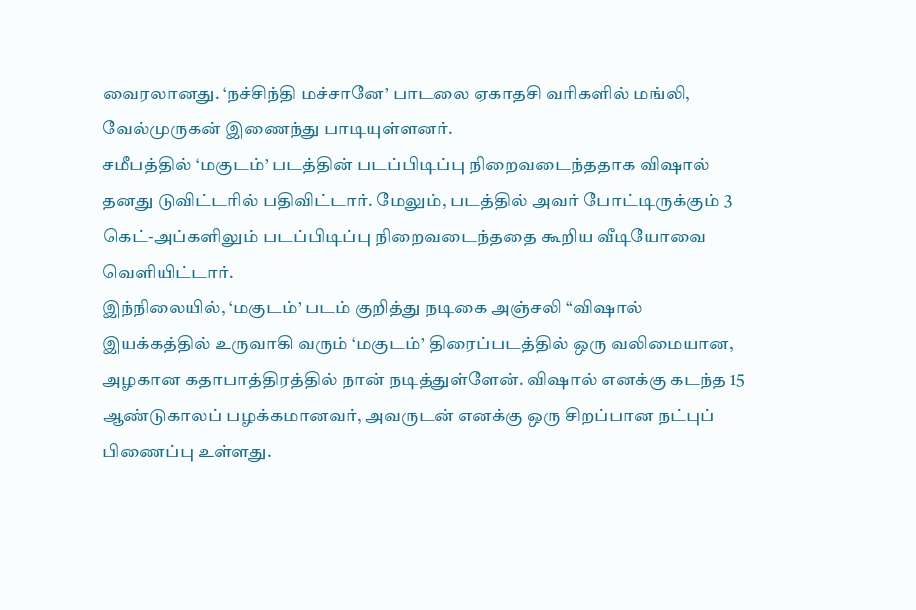வைரலானது. ‘நச்சிந்தி மச்சானே’ பாடலை ஏகாதசி வரிகளில் மங்லி, வேல்முருகன் இணைந்து பாடியுள்ளனர்.
சமீபத்தில் ‘மகுடம்’ படத்தின் படப்பிடிப்பு நிறைவடைந்ததாக விஷால் தனது டுவிட்டரில் பதிவிட்டார். மேலும், படத்தில் அவர் போட்டிருக்கும் 3 கெட்-அப்களிலும் படப்பிடிப்பு நிறைவடைந்ததை கூறிய வீடியோவை வெளியிட்டார்.
இந்நிலையில், ‘மகுடம்’ படம் குறித்து நடிகை அஞ்சலி “விஷால் இயக்கத்தில் உருவாகி வரும் ‘மகுடம்’ திரைப்படத்தில் ஒரு வலிமையான, அழகான கதாபாத்திரத்தில் நான் நடித்துள்ளேன். விஷால் எனக்கு கடந்த 15 ஆண்டுகாலப் பழக்கமானவர், அவருடன் எனக்கு ஒரு சிறப்பான நட்புப் பிணைப்பு உள்ளது.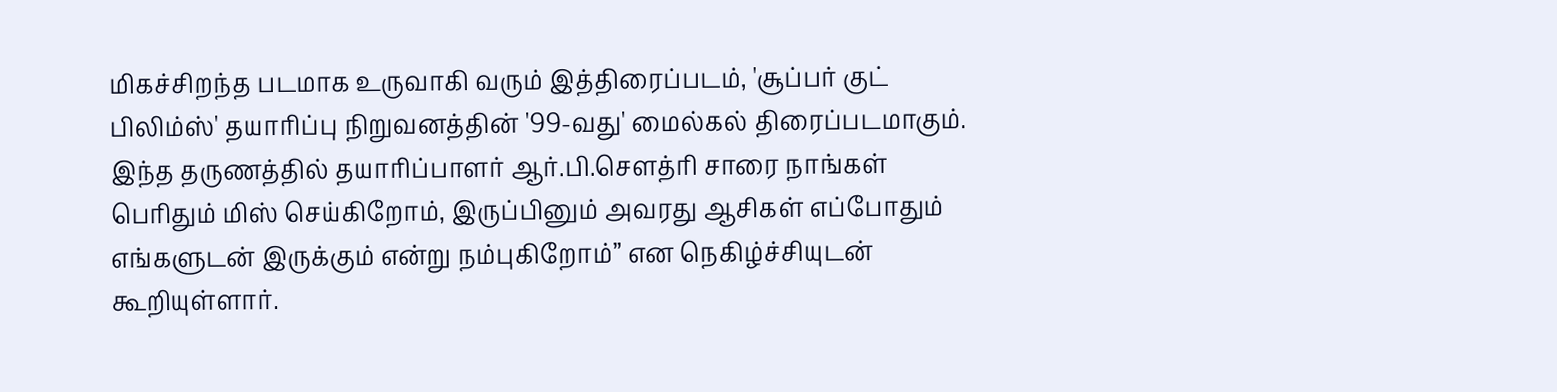மிகச்சிறந்த படமாக உருவாகி வரும் இத்திரைப்படம், 'சூப்பர் குட் பிலிம்ஸ்' தயாரிப்பு நிறுவனத்தின் '99-வது' மைல்கல் திரைப்படமாகும். இந்த தருணத்தில் தயாரிப்பாளர் ஆர்.பி.சௌத்ரி சாரை நாங்கள் பெரிதும் மிஸ் செய்கிறோம், இருப்பினும் அவரது ஆசிகள் எப்போதும் எங்களுடன் இருக்கும் என்று நம்புகிறோம்” என நெகிழ்ச்சியுடன் கூறியுள்ளார்.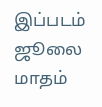இப்படம் ஜூலை மாதம்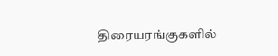திரையரங்குகளில்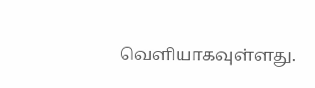வெளியாகவுள்ளது.